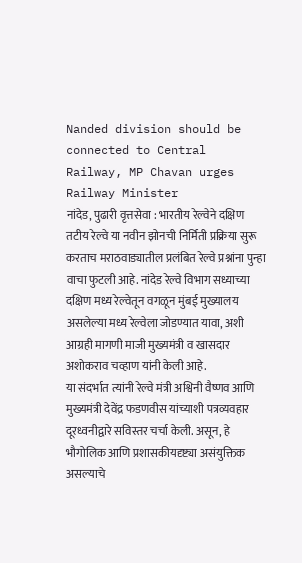Nanded division should be connected to Central Railway, MP Chavan urges Railway Minister
नांदेड, पुढारी वृत्तसेवा : भारतीय रेल्वेने दक्षिण तटीय रेल्वे या नवीन झोनची निर्मिती प्रक्रिया सुरू करताच मराठवाड्यातील प्रलंबित रेल्वे प्रश्नांना पुन्हा वाचा फुटली आहे. नांदेड रेल्वे विभाग सध्याच्या दक्षिण मध्य रेल्वेतून वगळून मुंबई मुख्यालय असलेल्या मध्य रेल्वेला जोडण्यात यावा, अशी आग्रही मागणी माजी मुख्यमंत्री व खासदार अशोकराव चव्हाण यांनी केली आहे.
या संदर्भात त्यांनी रेल्वे मंत्री अश्विनी वैष्णव आणि मुख्यमंत्री देवेंद्र फडणवीस यांच्याशी पत्रव्यवहार दूरध्वनीद्वारे सविस्तर चर्चा केली. असून, हे भौगोलिक आणि प्रशासकीयदृष्ट्या असंयुक्तिक असल्याचे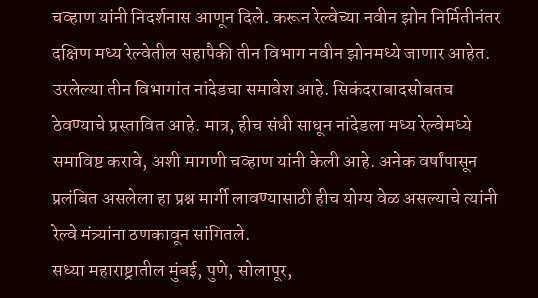चव्हाण यांनी निदर्शनास आणून दिले. करून रेल्वेच्या नवीन झोन निर्मितीनंतर दक्षिण मध्य रेल्वेतील सहापैकी तीन विभाग नवीन झोनमध्ये जाणार आहेत.
उरलेल्या तीन विभागांत नांदेडचा समावेश आहे. सिकंदराबादसोबतच ठेवण्याचे प्रस्तावित आहे. मात्र, हीच संधी साधून नांदेडला मध्य रेल्वेमध्ये समाविष्ट करावे, अशी मागणी चव्हाण यांनी केली आहे. अनेक वर्षांपासून प्रलंबित असलेला हा प्रश्न मार्गी लावण्यासाठी हीच योग्य वेळ असल्याचे त्यांनी रेल्वे मंत्र्यांना ठणकावून सांगितले.
सध्या महाराष्ट्रातील मुंबई, पुणे, सोलापूर,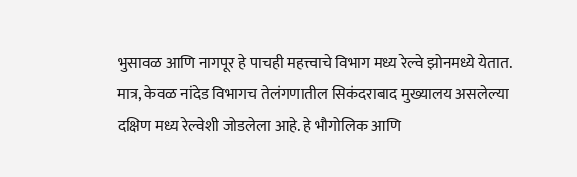भुसावळ आणि नागपूर हे पाचही महत्त्वाचे विभाग मध्य रेल्वे झोनमध्ये येतात. मात्र, केवळ नांदेड विभागच तेलंगणातील सिकंदराबाद मुख्यालय असलेल्या दक्षिण मध्य रेल्वेशी जोडलेला आहे. हे भौगोलिक आणि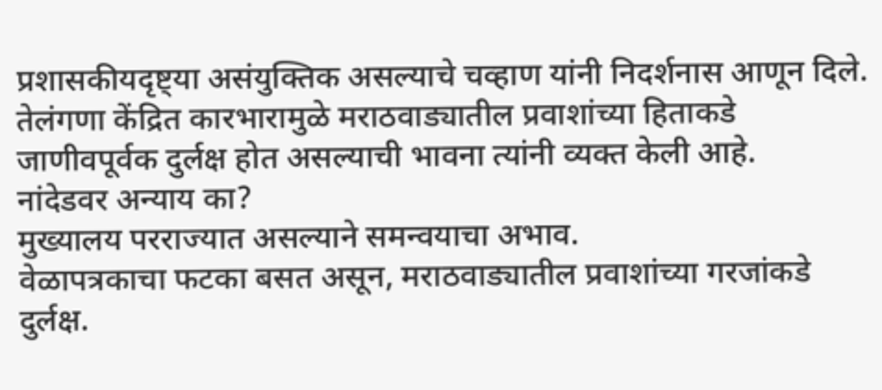प्रशासकीयदृष्ट्या असंयुक्तिक असल्याचे चव्हाण यांनी निदर्शनास आणून दिले. तेलंगणा केंद्रित कारभारामुळे मराठवाड्यातील प्रवाशांच्या हिताकडे जाणीवपूर्वक दुर्लक्ष होत असल्याची भावना त्यांनी व्यक्त केली आहे.
नांदेडवर अन्याय का?
मुख्यालय परराज्यात असल्याने समन्वयाचा अभाव.
वेळापत्रकाचा फटका बसत असून, मराठवाड्यातील प्रवाशांच्या गरजांकडे दुर्लक्ष.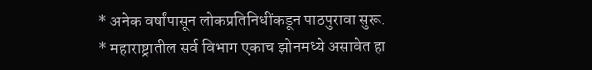* अनेक वर्षांपासून लोकप्रतिनिधींकडून पाठपुरावा सुरू.
* महाराष्ट्रातील सर्व विभाग एकाच झोनमध्ये असावेत हा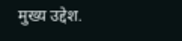मुख्य उद्देश.